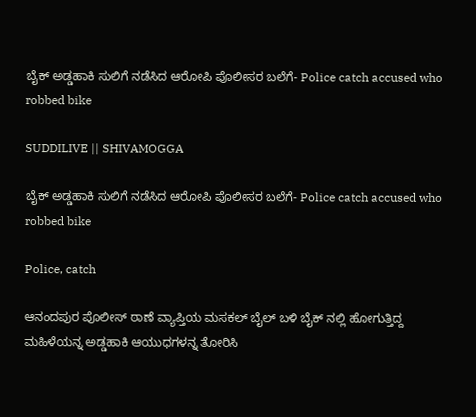ಬೈಕ್ ಅಡ್ಡಹಾಕಿ ಸುಲಿಗೆ ನಡೆಸಿದ ಆರೋಪಿ ಪೊಲೀಸರ ಬಲೆಗೆ- Police catch accused who robbed bike

SUDDILIVE || SHIVAMOGGA

ಬೈಕ್ ಅಡ್ಡಹಾಕಿ ಸುಲಿಗೆ ನಡೆಸಿದ ಆರೋಪಿ ಪೊಲೀಸರ ಬಲೆಗೆ- Police catch accused who robbed bike

Police, catch

ಆನಂದಪುರ ಪೊಲೀಸ್ ಠಾಣೆ ವ್ಯಾಪ್ತಿಯ ಮಸಕಲ್ ಬೈಲ್ ಬಳಿ ಬೈಕ್ ನಲ್ಲಿ ಹೋಗುತ್ತಿದ್ದ ಮಹಿಳೆಯನ್ನ ಅಡ್ಡಹಾಕಿ ಆಯುಧಗಳನ್ನ ತೋರಿಸಿ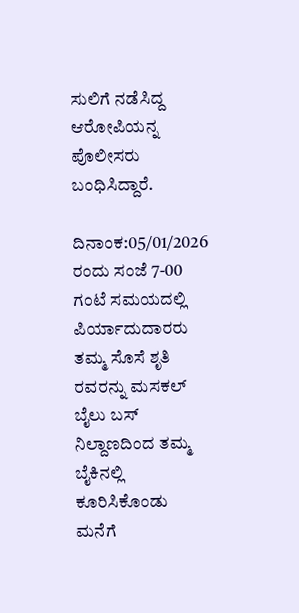ಸುಲಿಗೆ ನಡೆಸಿದ್ದ ಆರೋಪಿಯನ್ನ ಪೊಲೀಸರು ಬಂಧಿಸಿದ್ದಾರೆ.

ದಿನಾಂಕ:05/01/2026 ರಂದು ಸಂಜೆ 7-00 ಗಂಟೆ ಸಮಯದಲ್ಲಿ ಪಿರ್ಯಾದುದಾರರು ತಮ್ಮ ಸೊಸೆ ಶೃತಿ ರವರನ್ನು ಮಸಕಲ್ ಬೈಲು ಬಸ್ ನಿಲ್ದಾಣದಿಂದ ತಮ್ಮ ಬೈಕಿನಲ್ಲಿ ಕೂರಿಸಿಕೊಂಡು ಮನೆಗೆ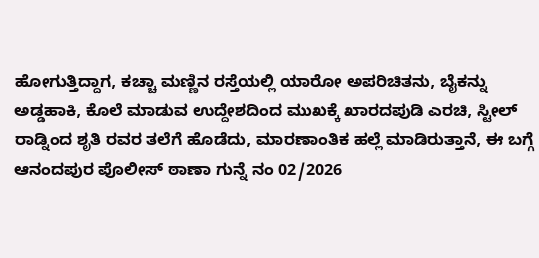ಹೋಗುತ್ತಿದ್ದಾಗ, ಕಚ್ಚಾ ಮಣ್ಣಿನ ರಸ್ತೆಯಲ್ಲಿ ಯಾರೋ ಅಪರಿಚಿತನು, ಬೈಕನ್ನು ಅಡ್ಡಹಾಕಿ, ಕೊಲೆ ಮಾಡುವ ಉದ್ದೇಶದಿಂದ ಮುಖಕ್ಕೆ ಖಾರದಪುಡಿ ಎರಚಿ, ಸ್ಟೀಲ್ ರಾಡ್ನಿಂದ ಶೃತಿ ರವರ ತಲೆಗೆ ಹೊಡೆದು, ಮಾರಣಾಂತಿಕ ಹಲ್ಲೆ ಮಾಡಿರುತ್ತಾನೆ, ಈ ಬಗ್ಗೆ ಆನಂದಪುರ ಪೊಲೀಸ್ ಠಾಣಾ ಗುನ್ನೆ ನಂ 02/2026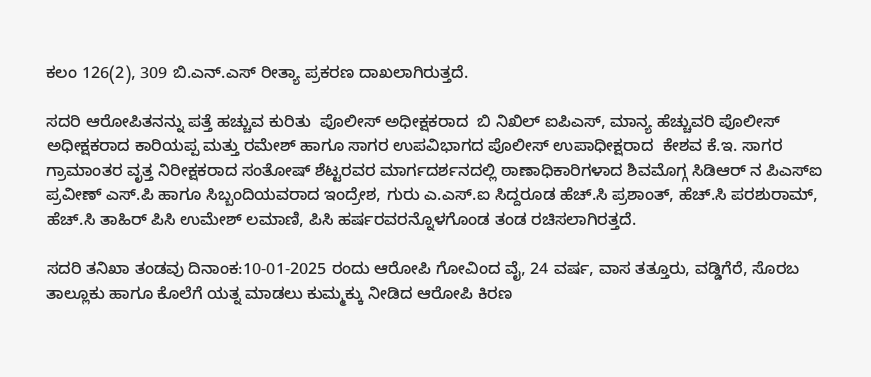ಕಲಂ 126(2), 309 ಬಿ.ಎನ್.ಎಸ್ ರೀತ್ಯಾ ಪ್ರಕರಣ ದಾಖಲಾಗಿರುತ್ತದೆ.

ಸದರಿ ಆರೋಪಿತನನ್ನು ಪತ್ತೆ ಹಚ್ಚುವ ಕುರಿತು  ಪೊಲೀಸ್ ಅಧೀಕ್ಷಕರಾದ  ಬಿ ನಿಖಿಲ್ ಐಪಿಎಸ್, ಮಾನ್ಯ ಹೆಚ್ಚುವರಿ ಪೊಲೀಸ್ ಅಧೀಕ್ಷಕರಾದ ಕಾರಿಯಪ್ಪ ಮತ್ತು ರಮೇಶ್ ಹಾಗೂ ಸಾಗರ ಉಪವಿಭಾಗದ ಪೊಲೀಸ್ ಉಪಾಧೀಕ್ಷರಾದ  ಕೇಶವ ಕೆ.ಇ. ಸಾಗರ ಗ್ರಾಮಾಂತರ ವೃತ್ತ ನಿರೀಕ್ಷಕರಾದ ಸಂತೋಷ್ ಶೆಟ್ಟರವರ ಮಾರ್ಗದರ್ಶನದಲ್ಲಿ ಠಾಣಾಧಿಕಾರಿಗಳಾದ ಶಿವಮೊಗ್ಗ ಸಿಡಿಆರ್ ನ ಪಿಎಸ್ಐ ಪ್ರವೀಣ್ ಎಸ್.ಪಿ ಹಾಗೂ ಸಿಬ್ಬಂದಿಯವರಾದ ಇಂದ್ರೇಶ, ಗುರು ಎ.ಎಸ್.ಐ ಸಿದ್ದರೂಡ ಹೆಚ್.ಸಿ ಪ್ರಶಾಂತ್, ಹೆಚ್.ಸಿ ಪರಶುರಾಮ್, ಹೆಚ್.ಸಿ ತಾಹಿರ್ ಪಿಸಿ ಉಮೇಶ್ ಲಮಾಣಿ, ಪಿಸಿ ಹರ್ಷರವರನ್ನೊಳಗೊಂಡ ತಂಡ ರಚಿಸಲಾಗಿರತ್ತದೆ.

ಸದರಿ ತನಿಖಾ ತಂಡವು ದಿನಾಂಕ:10-01-2025 ರಂದು ಆರೋಪಿ ಗೋವಿಂದ ವೈ, 24 ವರ್ಷ, ವಾಸ ತತ್ತೂರು, ವಡ್ಡಿಗೆರೆ, ಸೊರಬ ತಾಲ್ಲೂಕು ಹಾಗೂ ಕೊಲೆಗೆ ಯತ್ನ ಮಾಡಲು ಕುಮ್ಮಕ್ಕು ನೀಡಿದ ಆರೋಪಿ ಕಿರಣ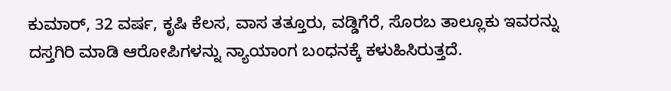ಕುಮಾರ್‌, 32 ವರ್ಷ, ಕೃಷಿ ಕೆಲಸ, ವಾಸ ತತ್ತೂರು, ವಡ್ಡಿಗೆರೆ, ಸೊರಬ ತಾಲ್ಲೂಕು ಇವರನ್ನು ದಸ್ತಗಿರಿ ಮಾಡಿ ಆರೋಪಿಗಳನ್ನು ನ್ಯಾಯಾಂಗ ಬಂಧನಕ್ಕೆ ಕಳುಹಿಸಿರುತ್ತದೆ.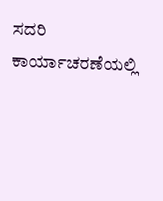ಸದರಿ ಕಾರ್ಯಾಚರಣೆಯಲ್ಲಿ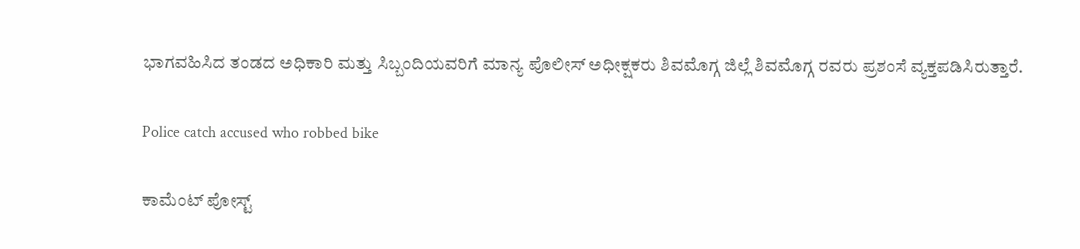ಭಾಗವಹಿಸಿದ ತಂಡದ ಅಧಿಕಾರಿ ಮತ್ತು ಸಿಬ್ಬಂದಿಯವರಿಗೆ ಮಾನ್ಯ ಪೊಲೀಸ್ ಅಧೀಕ್ಷಕರು ಶಿವಮೊಗ್ಗ ಜಿಲ್ಲೆ ಶಿವಮೊಗ್ಗ ರವರು ಪ್ರಶಂಸೆ ವ್ಯಕ್ತಪಡಿಸಿರುತ್ತಾರೆ.

Police catch accused who robbed bike

ಕಾಮೆಂಟ್‌‌ ಪೋಸ್ಟ್‌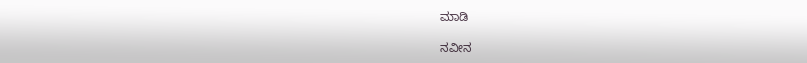ಮಾಡಿ

ನವೀನ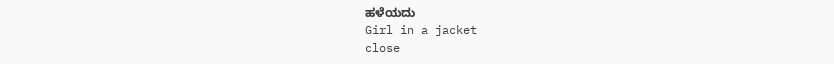ಹಳೆಯದು
Girl in a jacket
close